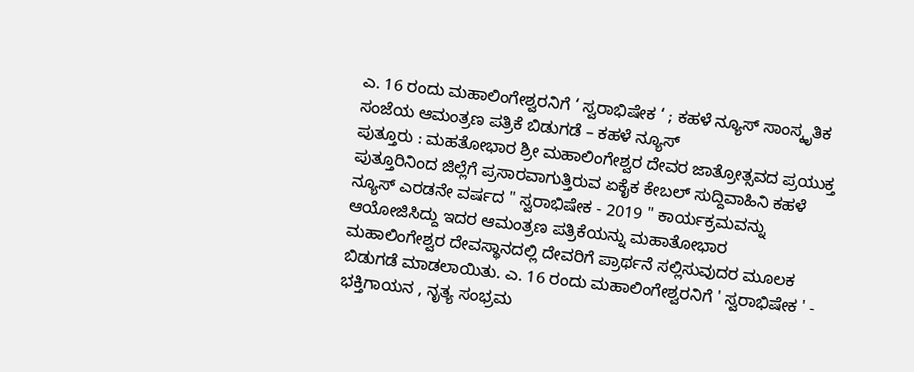ಎ. 16 ರಂದು ಮಹಾಲಿಂಗೇಶ್ವರನಿಗೆ ‘ ಸ್ವರಾಭಿಷೇಕ ‘ ; ಕಹಳೆ ನ್ಯೂಸ್ ಸಾಂಸ್ಕೃತಿಕ ಸಂಜೆಯ ಆಮಂತ್ರಣ ಪತ್ರಿಕೆ ಬಿಡುಗಡೆ – ಕಹಳೆ ನ್ಯೂಸ್
ಪುತ್ತೂರು : ಮಹತೋಭಾರ ಶ್ರೀ ಮಹಾಲಿಂಗೇಶ್ವರ ದೇವರ ಜಾತ್ರೋತ್ಸವದ ಪ್ರಯುಕ್ತ ಪುತ್ತೂರಿನಿಂದ ಜಿಲ್ಲೆಗೆ ಪ್ರಸಾರವಾಗುತ್ತಿರುವ ಏಕೈಕ ಕೇಬಲ್ ಸುದ್ದಿವಾಹಿನಿ ಕಹಳೆ ನ್ಯೂಸ್ ಎರಡನೇ ವರ್ಷದ " ಸ್ವರಾಭಿಷೇಕ - 2019 " ಕಾರ್ಯಕ್ರಮವನ್ನು ಆಯೋಜಿಸಿದ್ದು ಇದರ ಆಮಂತ್ರಣ ಪತ್ರಿಕೆಯನ್ನು ಮಹಾತೋಭಾರ ಮಹಾಲಿಂಗೇಶ್ವರ ದೇವಸ್ಥಾನದಲ್ಲಿ ದೇವರಿಗೆ ಪ್ರಾರ್ಥನೆ ಸಲ್ಲಿಸುವುದರ ಮೂಲಕ ಬಿಡುಗಡೆ ಮಾಡಲಾಯಿತು. ಎ. 16 ರಂದು ಮಹಾಲಿಂಗೇಶ್ವರನಿಗೆ ' ಸ್ವರಾಭಿಷೇಕ ' - ಭಕ್ತಿಗಾಯನ , ನೃತ್ಯ ಸಂಭ್ರಮ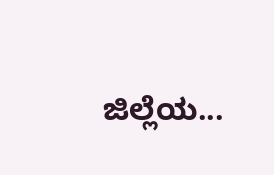ಜಿಲ್ಲೆಯ...